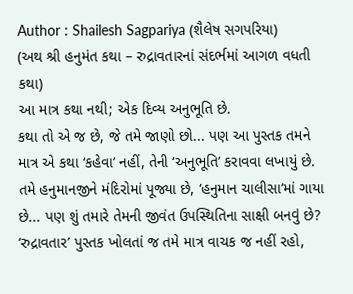Author : Shailesh Sagpariya (શૈલેષ સગપરિયા)
(અથ શ્રી હનુમંત કથા – રુદ્રાવતારનાં સંદર્ભમાં આગળ વધતી કથા)
આ માત્ર કથા નથી; એક દિવ્ય અનુભૂતિ છે.
કથા તો એ જ છે, જે તમે જાણો છો... પણ આ પુસ્તક તમને માત્ર એ કથા ‘કહેવા’ નહીં, તેની ‘અનુભૂતિ’ કરાવવા લખાયું છે.
તમે હનુમાનજીને મંદિરોમાં પૂજ્યા છે, ‘હનુમાન ચાલીસા’માં ગાયા છે... પણ શું તમારે તેમની જીવંત ઉપસ્થિતિના સાક્ષી બનવું છે?
‘રુદ્રાવતાર’ પુસ્તક ખોલતાં જ તમે માત્ર વાચક જ નહીં રહો,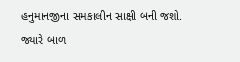હનુમાનજીના સમકાલીન સાક્ષી બની જશો. જ્યારે બાળ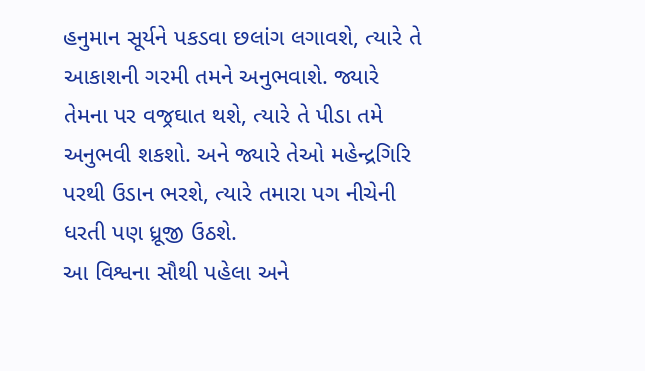હનુમાન સૂર્યને પકડવા છલાંગ લગાવશે, ત્યારે તે આકાશની ગરમી તમને અનુભવાશે. જ્યારે તેમના પર વજ્રઘાત થશે, ત્યારે તે પીડા તમે અનુભવી શકશો. અને જ્યારે તેઓ મહેન્દ્રગિરિ પરથી ઉડાન ભરશે, ત્યારે તમારા પગ નીચેની ધરતી પણ ધ્રૂજી ઉઠશે.
આ વિશ્વના સૌથી પહેલા અને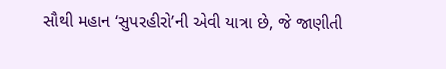સૌથી મહાન ‘સુપરહીરો’ની એવી યાત્રા છે, જે જાણીતી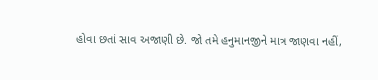હોવા છતાં સાવ અજાણી છે. જો તમે હનુમાનજીને માત્ર જાણવા નહીં,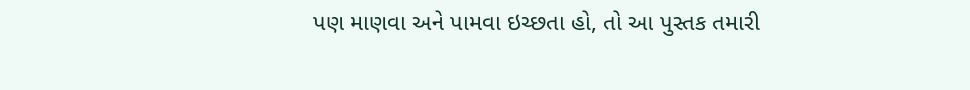પણ માણવા અને પામવા ઇચ્છતા હો, તો આ પુસ્તક તમારી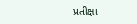પ્રતીક્ષા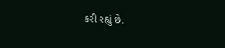કરી રહ્યું છે.